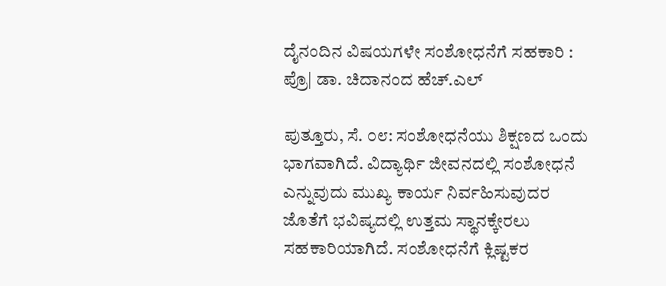ದೈನಂದಿನ ವಿಷಯಗಳೇ ಸಂಶೋಧನೆಗೆ ಸಹಕಾರಿ : ಪ್ರೊ| ಡಾ. ಚಿದಾನಂದ ಹೆಚ್.ಎಲ್

ಪುತ್ತೂರು, ಸೆ. ೦೮: ಸಂಶೋಧನೆಯು ಶಿಕ್ಷಣದ ಒಂದು ಭಾಗವಾಗಿದೆ. ವಿದ್ಯಾರ್ಥಿ ಜೀವನದಲ್ಲಿ ಸಂಶೋಧನೆ ಎನ್ನುವುದು ಮುಖ್ಯ ಕಾರ್ಯ ನಿರ್ವಹಿಸುವುದರ ಜೊತೆಗೆ ಭವಿಷ್ಯದಲ್ಲಿ ಉತ್ತಮ ಸ್ಥಾನಕ್ಕೇರಲು ಸಹಕಾರಿಯಾಗಿದೆ. ಸಂಶೋಧನೆಗೆ ಕ್ಲಿಷ್ಟಕರ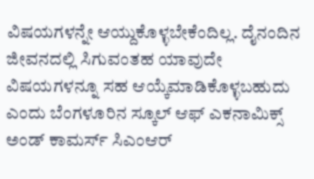ವಿಷಯಗಳನ್ನೇ ಆಯ್ದುಕೊಳ್ಳಬೇಕೆಂದಿಲ್ಲ. ದೈನಂದಿನ ಜೀವನದಲ್ಲಿ ಸಿಗುವಂತಹ ಯಾವುದೇ ವಿಷಯಗಳನ್ನೂ ಸಹ ಆಯ್ಕೆಮಾಡಿಕೊಳ್ಳಬಹುದು ಎಂದು ಬೆಂಗಳೂರಿನ ಸ್ಕೂಲ್ ಆಫ್ ಎಕನಾಮಿಕ್ಸ್ ಅಂಡ್ ಕಾಮರ್ಸ್ ಸಿಎಂಆರ್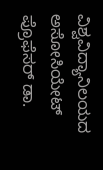ವಿಶ್ವವಿದ್ಯಾನಿಲಯದ ಅಸೋಸಿಯೇಟ್ ಪ್ರೊಫೆಸರ್ ಡಾ.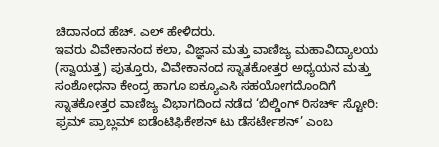ಚಿದಾನಂದ ಹೆಚ್. ಎಲ್ ಹೇಳಿದರು.
ಇವರು ವಿವೇಕಾನಂದ ಕಲಾ, ವಿಜ್ಞಾನ ಮತ್ತು ವಾಣಿಜ್ಯ ಮಹಾವಿದ್ಯಾಲಯ (ಸ್ವಾಯತ್ತ) ಪುತ್ತೂರು, ವಿವೇಕಾನಂದ ಸ್ನಾತಕೋತ್ತರ ಅಧ್ಯಯನ ಮತ್ತು ಸಂಶೋಧನಾ ಕೇಂದ್ರ ಹಾಗೂ ಐಕ್ಯೂಎಸಿ ಸಹಯೋಗದೊಂದಿಗೆ ಸ್ನಾತಕೋತ್ತರ ವಾಣಿಜ್ಯ ವಿಭಾಗದಿಂದ ನಡೆದ ‘ಬಿಲ್ಡಿಂಗ್ ರಿಸರ್ಚ್ ಸ್ಟೋರಿ: ಫ್ರಮ್ ಪ್ರಾಬ್ಲಮ್ ಐಡೆಂಟಿಫಿಕೇಶನ್ ಟು ಡೆಸರ್ಟೇಶನ್’ ಎಂಬ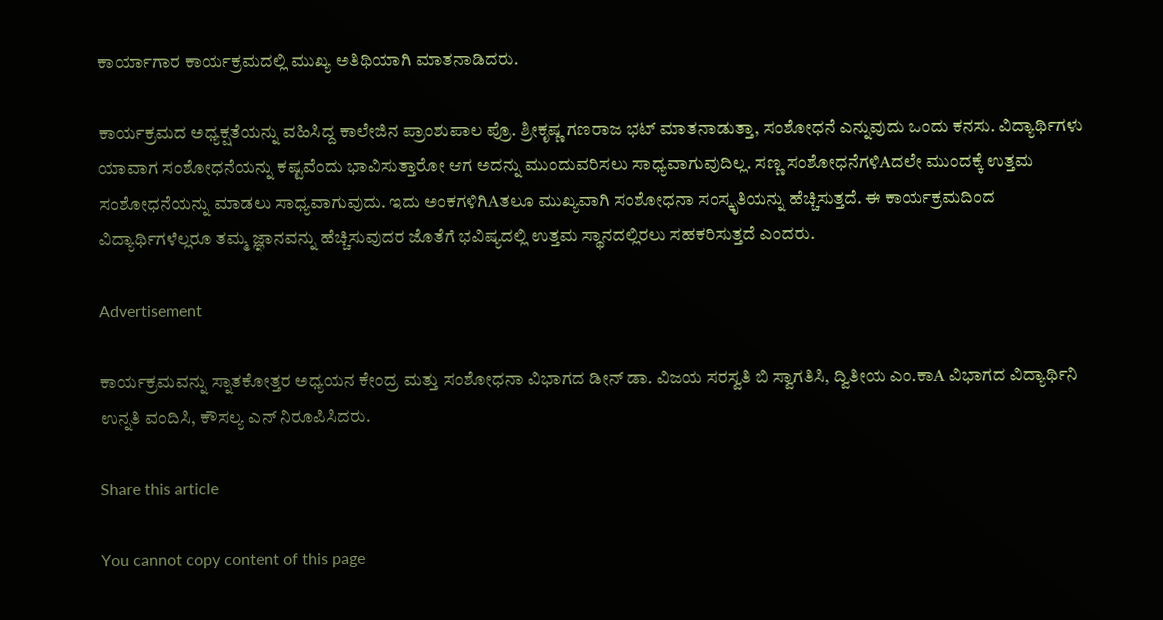ಕಾರ್ಯಾಗಾರ ಕಾರ್ಯಕ್ರಮದಲ್ಲಿ ಮುಖ್ಯ ಅತಿಥಿಯಾಗಿ ಮಾತನಾಡಿದರು.

ಕಾರ್ಯಕ್ರಮದ ಅಧ್ಯಕ್ಷತೆಯನ್ನು ವಹಿಸಿದ್ದ ಕಾಲೇಜಿನ ಪ್ರಾಂಶುಪಾಲ ಪ್ರೊ. ಶ್ರೀಕೃಷ್ಣ ಗಣರಾಜ ಭಟ್ ಮಾತನಾಡುತ್ತಾ, ಸಂಶೋಧನೆ ಎನ್ನುವುದು ಒಂದು ಕನಸು. ವಿದ್ಯಾರ್ಥಿಗಳು ಯಾವಾಗ ಸಂಶೋಧನೆಯನ್ನು ಕಷ್ಟವೆಂದು ಭಾವಿಸುತ್ತಾರೋ ಆಗ ಅದನ್ನು ಮುಂದುವರಿಸಲು ಸಾಧ್ಯವಾಗುವುದಿಲ್ಲ. ಸಣ್ಣ ಸಂಶೋಧನೆಗಳಿAದಲೇ ಮುಂದಕ್ಕೆ ಉತ್ತಮ ಸಂಶೋಧನೆಯನ್ನು ಮಾಡಲು ಸಾಧ್ಯವಾಗುವುದು. ಇದು ಅಂಕಗಳಿಗಿAತಲೂ ಮುಖ್ಯವಾಗಿ ಸಂಶೋಧನಾ ಸಂಸ್ಕೃತಿಯನ್ನು ಹೆಚ್ಚಿಸುತ್ತದೆ. ಈ ಕಾರ್ಯಕ್ರಮದಿಂದ ವಿದ್ಯಾರ್ಥಿಗಳೆಲ್ಲರೂ ತಮ್ಮ ಜ್ಞಾನವನ್ನು ಹೆಚ್ಚಿಸುವುದರ ಜೊತೆಗೆ ಭವಿಷ್ಯದಲ್ಲಿ ಉತ್ತಮ ಸ್ಥಾನದಲ್ಲಿರಲು ಸಹಕರಿಸುತ್ತದೆ ಎಂದರು.

Advertisement

ಕಾರ್ಯಕ್ರಮವನ್ನು ಸ್ನಾತಕೋತ್ತರ ಅಧ್ಯಯನ ಕೇಂದ್ರ ಮತ್ತು ಸಂಶೋಧನಾ ವಿಭಾಗದ ಡೀನ್ ಡಾ. ವಿಜಯ ಸರಸ್ವತಿ ಬಿ ಸ್ವಾಗತಿಸಿ, ದ್ವಿತೀಯ ಎಂ.ಕಾA ವಿಭಾಗದ ವಿದ್ಯಾರ್ಥಿನಿ ಉನ್ನತಿ ವಂದಿಸಿ, ಕೌಸಲ್ಯ ಎನ್ ನಿರೂಪಿಸಿದರು.

Share this article

You cannot copy content of this page